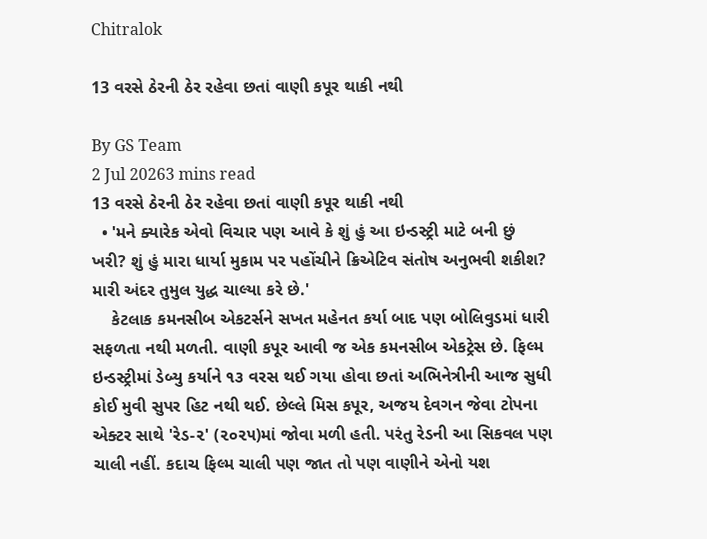Chitralok

13 વરસે ઠેરની ઠેર રહેવા છતાં વાણી કપૂર થાકી નથી

By GS Team
2 Jul 20263 mins read
13 વરસે ઠેરની ઠેર રહેવા છતાં વાણી કપૂર થાકી નથી
  • 'મને ક્યારેક એવો વિચાર પણ આવે કે શું હું આ ઇન્ડસ્ટ્રી માટે બની છું ખરી? શું હું મારા ધાર્યા મુકામ પર પહોંચીને ક્રિએટિવ સંતોષ અનુભવી શકીશ? મારી અંદર તુમુલ યુદ્ધ ચાલ્યા કરે છે.'
    કેટલાક કમનસીબ એકટર્સને સખત મહેનત કર્યા બાદ પણ બોલિવુડમાં ધારી સફળતા નથી મળતી. વાણી કપૂર આવી જ એક કમનસીબ એકટ્રેસ છે. ફિલ્મ ઇન્ડસ્ટ્રીમાં ડેબ્યુ કર્યાને ૧૩ વરસ થઈ ગયા હોવા છતાં અભિનેત્રીની આજ સુધી કોઈ મુવી સુપર હિટ નથી થઈ. છેલ્લે મિસ કપૂર, અજય દેવગન જેવા ટોપના એક્ટર સાથે 'રેડ-૨' (૨૦૨૫)માં જોવા મળી હતી. પરંતુ રેડની આ સિકવલ પણ ચાલી નહીં. કદાચ ફિલ્મ ચાલી પણ જાત તો પણ વાણીને એનો યશ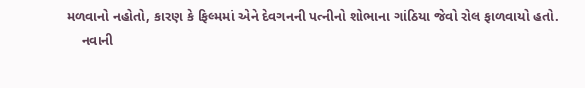મળવાનો નહોતો, કારણ કે ફિલ્મમાં એને દેવગનની પત્નીનો શોભાના ગાંઠિયા જેવો રોલ ફાળવાયો હતો.
    નવાની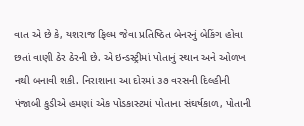વાત એ છે કે, યશરાજ ફિલ્મ જેવા પ્રતિષ્ઠિત બેનરનું બેકિંગ હોવા છતાં વાણી ઠેર ઠેરની છે. એ ઇન્ડસ્ટ્રીમાં પોતાનું સ્થાન અને ઓળખ નથી બનાવી શકી. નિરાશાના આ દોરમાં ૩૭ વરસની દિલ્હીની પંજાબી કુડીએ હમણાં એક પોડકાસ્ટમાં પોતાના સંઘર્ષકાળ, પોતાની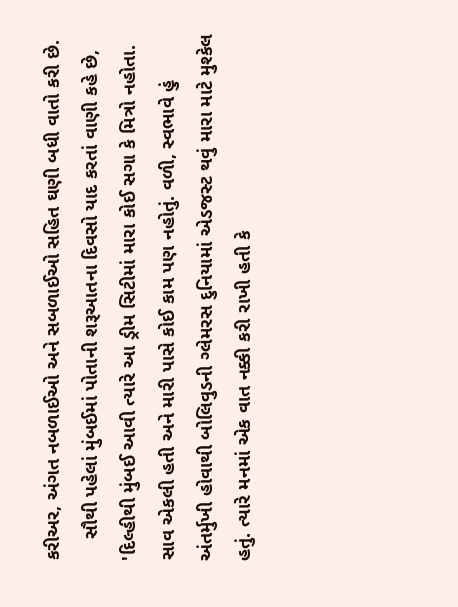કરીઅર, અંગત નબળાઈઓ અને સબળાઈઓ સહિત ઘણી બધી વાતો કરી છે.
    સૌથી પહેલાં મુંબઈમાં પોતાની શરૂઆતના દિવસો યાદ કરતાં વાણી કહે છે, 'દિલ્હીથી મુંબઈ આવી ત્યારે આ ડ્રીમ સિટીમાં મારા કોઈ સગા કે મિત્રો નહોતા. સાવ એકલી હતી અને મારી પાસે કોઈ કામ પણ નહોતું. વળી, સ્વભાવે હું અંતર્મુખી હોવાથી બોલિવુડની ગ્લેમરસ દુનિયામાં એડજસ્ટ થવું મારા માટે મુશ્કેલ હતું. ત્યારે મનમાં એક વાત નક્કી કરી રાખી હતી કે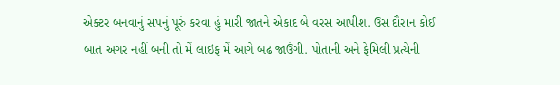એક્ટર બનવાનું સપનું પૂરું કરવા હું મારી જાતને એકાદ બે વરસ આપીશ. ઉસ દૌરાન કોઈ બાત અગર નહીં બની તો મેં લાઇફ મેં આગે બઢ જાઉંગી. પોતાની અને ફેમિલી પ્રત્યેની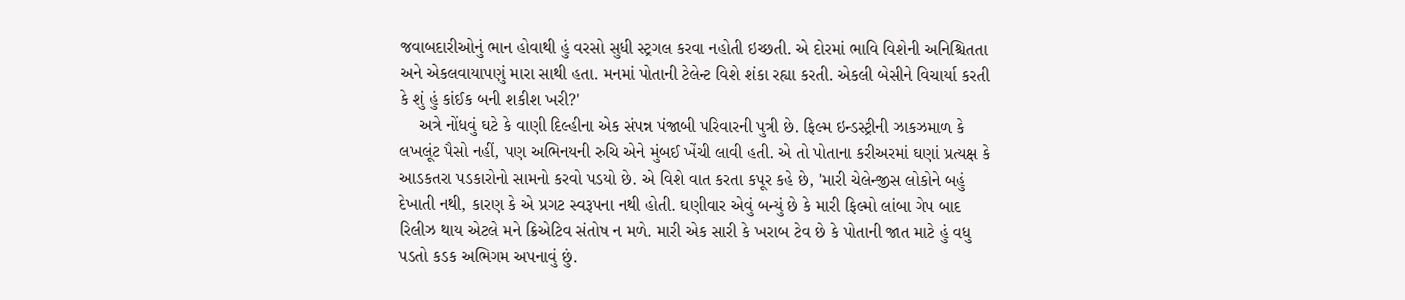જવાબદારીઓનું ભાન હોવાથી હું વરસો સુધી સ્ટ્રગલ કરવા નહોતી ઇચ્છતી. એ દોરમાં ભાવિ વિશેની અનિશ્ચિતતા અને એકલવાયાપણું મારા સાથી હતા. મનમાં પોતાની ટેલેન્ટ વિશે શંકા રહ્યા કરતી. એકલી બેસીને વિચાર્યા કરતી કે શું હું કાંઈક બની શકીશ ખરી?'
    અત્રે નોંધવું ઘટે કે વાણી દિલ્હીના એક સંપન્ન પંજાબી પરિવારની પુત્રી છે. ફિલ્મ ઇન્ડસ્ટ્રીની ઝાકઝમાળ કે લખલૂંટ પૈસો નહીં, પણ અભિનયની રુચિ એને મુંબઈ ખેંચી લાવી હતી. એ તો પોતાના કરીઅરમાં ઘણાં પ્રત્યક્ષ કે આડકતરા પડકારોનો સામનો કરવો પડયો છે. એ વિશે વાત કરતા કપૂર કહે છે, 'મારી ચેલેન્જીસ લોકોને બહું દેખાતી નથી, કારણ કે એ પ્રગટ સ્વરૂપના નથી હોતી. ઘણીવાર એવું બન્યું છે કે મારી ફિલ્મો લાંબા ગેપ બાદ રિલીઝ થાય એટલે મને ક્રિએટિવ સંતોષ ન મળે. મારી એક સારી કે ખરાબ ટેવ છે કે પોતાની જાત માટે હું વધુ પડતો કડક અભિગમ અપનાવું છું.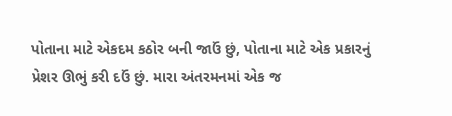પોતાના માટે એકદમ કઠોર બની જાઉં છું, પોતાના માટે એક પ્રકારનું પ્રેશર ઊભું કરી દઉં છું. મારા અંતરમનમાં એક જ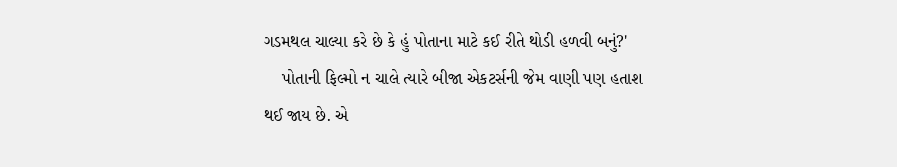ગડમથલ ચાલ્યા કરે છે કે હું પોતાના માટે કઈ રીતે થોડી હળવી બનું?'
    પોતાની ફિલ્મો ન ચાલે ત્યારે બીજા એકટર્સની જેમ વાણી પણ હતાશ થઈ જાય છે. એ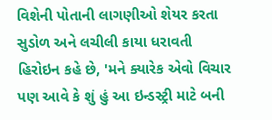વિશેની પોતાની લાગણીઓ શેયર કરતા સુડોળ અને લચીલી કાયા ધરાવતી હિરોઇન કહે છે, 'મને ક્યારેક એવો વિચાર પણ આવે કે શું હું આ ઇન્ડસ્ટ્રી માટે બની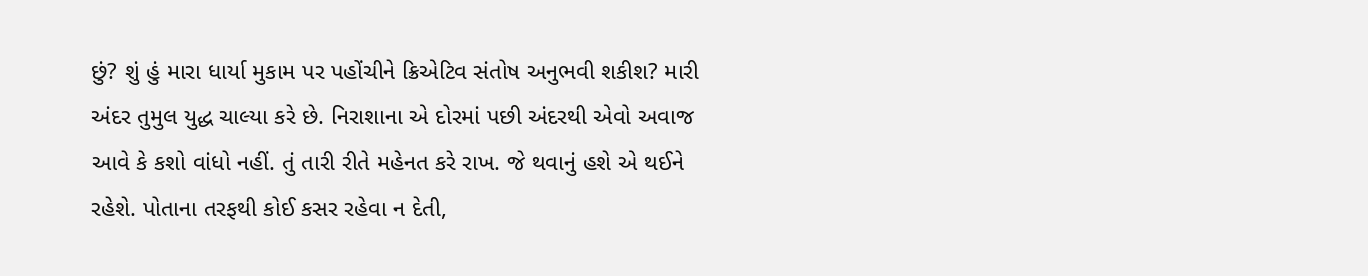છું? શું હું મારા ધાર્યા મુકામ પર પહોંચીને ક્રિએટિવ સંતોષ અનુભવી શકીશ? મારી અંદર તુમુલ યુદ્ધ ચાલ્યા કરે છે. નિરાશાના એ દોરમાં પછી અંદરથી એવો અવાજ આવે કે કશો વાંધો નહીં. તું તારી રીતે મહેનત કરે રાખ. જે થવાનું હશે એ થઈને રહેશે. પોતાના તરફથી કોઈ કસર રહેવા ન દેતી,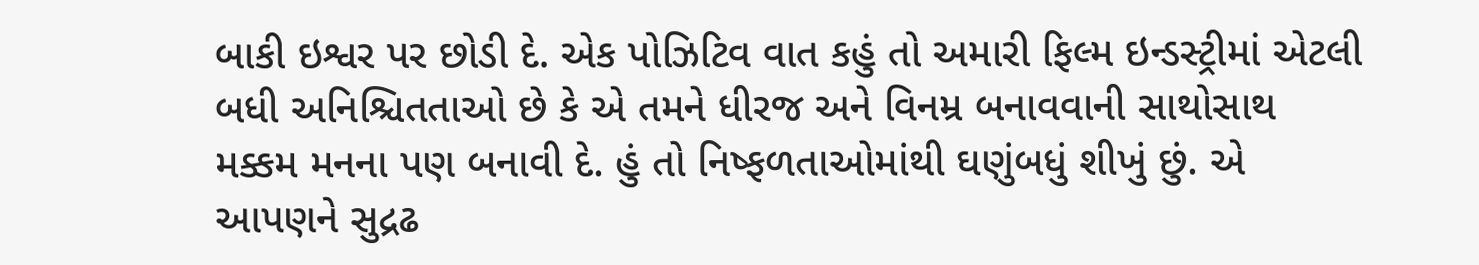બાકી ઇશ્વર પર છોડી દે. એક પોઝિટિવ વાત કહું તો અમારી ફિલ્મ ઇન્ડસ્ટ્રીમાં એટલી બધી અનિશ્ચિતતાઓ છે કે એ તમને ધીરજ અને વિનમ્ર બનાવવાની સાથોસાથ મક્કમ મનના પણ બનાવી દે. હું તો નિષ્ફળતાઓમાંથી ઘણુંબધું શીખું છું. એ આપણને સુદ્રઢ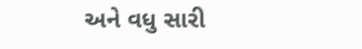અને વધુ સારી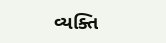વ્યક્તિ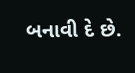બનાવી દે છે.